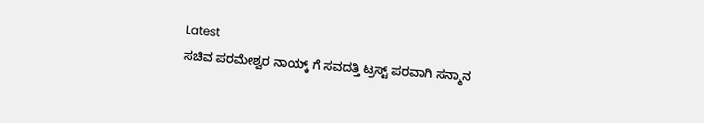Latest
ಸಚಿವ ಪರಮೇಶ್ವರ ನಾಯ್ಕ್ ಗೆ ಸವದತ್ತಿ ಟ್ರಸ್ಟ್ ಪರವಾಗಿ ಸನ್ಮಾನ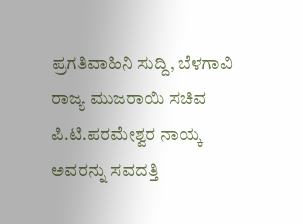ಪ್ರಗತಿವಾಹಿನಿ ಸುದ್ದಿ, ಬೆಳಗಾವಿ
ರಾಜ್ಯ ಮುಜರಾಯಿ ಸಚಿವ ಪಿ.ಟಿ.ಪರಮೇಶ್ವರ ನಾಯ್ಕ ಅವರನ್ನು ಸವದತ್ತಿ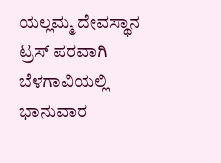ಯಲ್ಲಮ್ಮ ದೇವಸ್ಥಾನ ಟ್ರಸ್ ಪರವಾಗಿ ಬೆಳಗಾವಿಯಲ್ಲಿ ಭಾನುವಾರ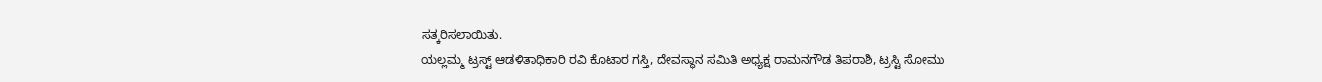ಸತ್ಕರಿಸಲಾಯಿತು.
ಯಲ್ಲಮ್ಮ ಟ್ರಸ್ಟ್ ಆಡಳಿತಾಧಿಕಾರಿ ರವಿ ಕೊಟಾರ ಗಸ್ತಿ, ದೇವಸ್ಥಾನ ಸಮಿತಿ ಅಧ್ಯಕ್ಷ ರಾಮನಗೌಡ ತಿಪರಾಶಿ, ಟ್ರಸ್ಟಿ ಸೋಮು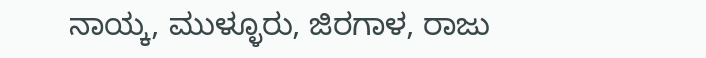ನಾಯ್ಕ, ಮುಳ್ಳೂರು, ಜಿರಗಾಳ, ರಾಜು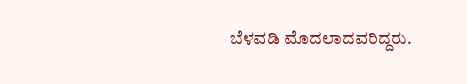ಬೆಳವಡಿ ಮೊದಲಾದವರಿದ್ದರು.